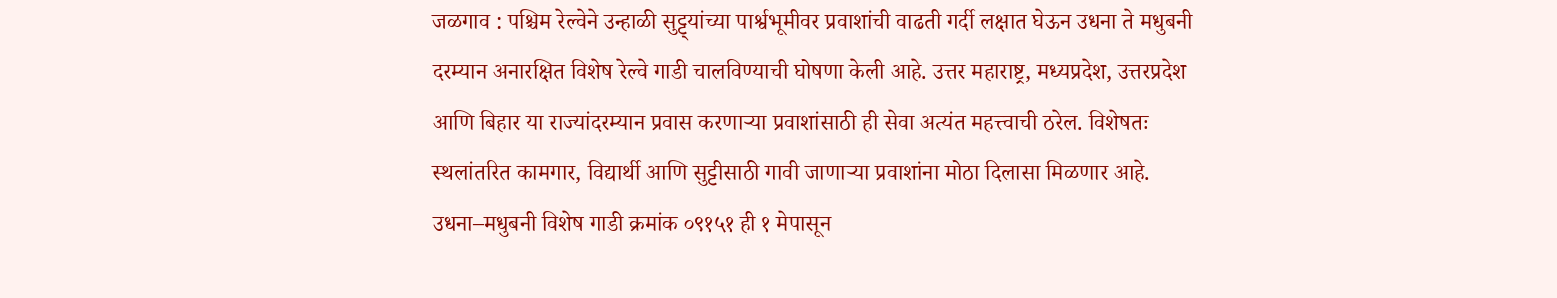जळगाव : पश्चिम रेल्वेने उन्हाळी सुट्ट्यांच्या पार्श्वभूमीवर प्रवाशांची वाढती गर्दी लक्षात घेऊन उधना ते मधुबनी दरम्यान अनारक्षित विशेष रेल्वे गाडी चालविण्याची घोषणा केली आहे. उत्तर महाराष्ट्र, मध्यप्रदेश, उत्तरप्रदेश आणि बिहार या राज्यांदरम्यान प्रवास करणाऱ्या प्रवाशांसाठी ही सेवा अत्यंत महत्त्वाची ठरेल. विशेषतः स्थलांतरित कामगार, विद्यार्थी आणि सुट्टीसाठी गावी जाणाऱ्या प्रवाशांना मोठा दिलासा मिळणार आहे.
उधना–मधुबनी विशेष गाडी क्रमांक ०९१५१ ही १ मेपासून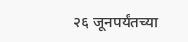२६ जूनपर्यंतच्या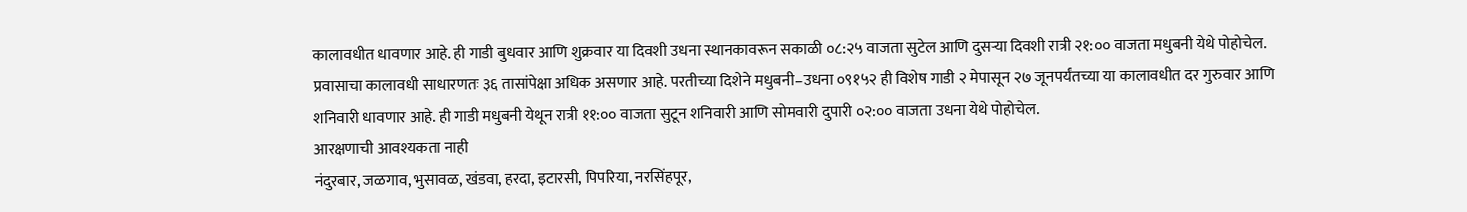कालावधीत धावणार आहे. ही गाडी बुधवार आणि शुक्रवार या दिवशी उधना स्थानकावरून सकाळी ०८:२५ वाजता सुटेल आणि दुसऱ्या दिवशी रात्री २१:०० वाजता मधुबनी येथे पोहोचेल. प्रवासाचा कालावधी साधारणतः ३६ तासांपेक्षा अधिक असणार आहे. परतीच्या दिशेने मधुबनी–उधना ०९१५२ ही विशेष गाडी २ मेपासून २७ जूनपर्यंतच्या या कालावधीत दर गुरुवार आणि शनिवारी धावणार आहे. ही गाडी मधुबनी येथून रात्री ११:०० वाजता सुटून शनिवारी आणि सोमवारी दुपारी ०२:०० वाजता उधना येथे पोहोचेल.
आरक्षणाची आवश्यकता नाही
नंदुरबार, जळगाव, भुसावळ, खंडवा, हरदा, इटारसी, पिपरिया, नरसिंहपूर,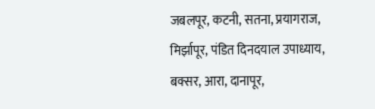जबलपूर, कटनी, सतना, प्रयागराज, मिर्झापूर, पंडित दिनदयाल उपाध्याय, बक्सर, आरा, दानापूर,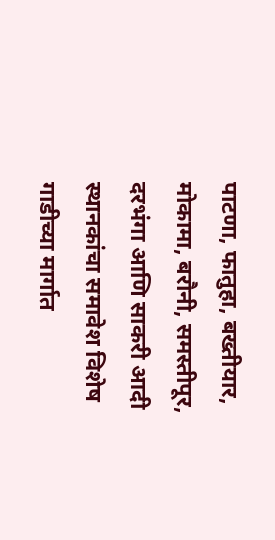पाटणा, फातुहा, बख्तीयार, मोकामा, बरौनी, समस्तीपूर, दरभंगा आणि साकरी आदी स्थानकांचा समावेश विशेष गाडीच्या मार्गात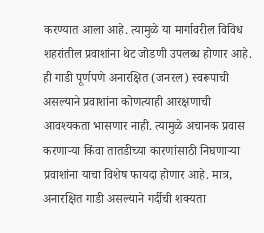करण्यात आला आहे. त्यामुळे या मार्गावरील विविध शहरांतील प्रवाशांना थेट जोडणी उपलब्ध होणार आहे. ही गाडी पूर्णपणे अनारक्षित (जनरल) स्वरूपाची असल्याने प्रवाशांना कोणत्याही आरक्षणाची आवश्यकता भासणार नाही. त्यामुळे अचानक प्रवास करणाऱ्या किंवा तातडीच्या कारणांसाठी निघणाऱ्या प्रवाशांना याचा विशेष फायदा होणार आहे. मात्र, अनारक्षित गाडी असल्याने गर्दीची शक्यता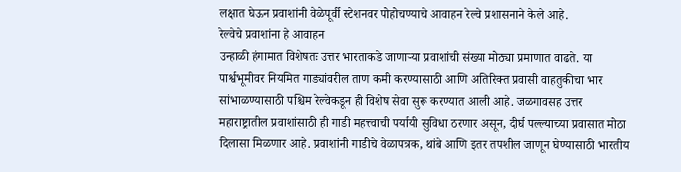लक्षात घेऊन प्रवाशांनी वेळेपूर्वी स्टेशनवर पोहोचण्याचे आवाहन रेल्वे प्रशासनाने केले आहे.
रेल्वेचे प्रवाशांना हे आवाहन
उन्हाळी हंगामात विशेषतः उत्तर भारताकडे जाणाऱ्या प्रवाशांची संख्या मोठ्या प्रमाणात वाढते. या पार्श्वभूमीवर नियमित गाड्यांवरील ताण कमी करण्यासाठी आणि अतिरिक्त प्रवासी वाहतुकीचा भार सांभाळण्यासाठी पश्चिम रेल्वेकडून ही विशेष सेवा सुरू करण्यात आली आहे. जळगावसह उत्तर महाराष्ट्रातील प्रवाशांसाठी ही गाडी महत्त्वाची पर्यायी सुविधा ठरणार असून, दीर्घ पल्ल्याच्या प्रवासात मोठा दिलासा मिळणार आहे. प्रवाशांनी गाडीचे वेळापत्रक, थांबे आणि इतर तपशील जाणून घेण्यासाठी भारतीय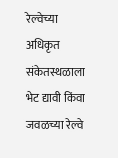रेल्वेच्या अधिकृत संकेतस्थळाला भेट द्यावी किंवा जवळच्या रेल्वे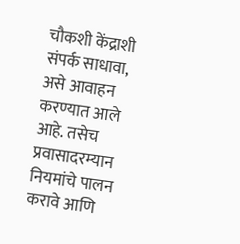चौकशी केंद्राशी संपर्क साधावा, असे आवाहन करण्यात आले आहे. तसेच प्रवासादरम्यान नियमांचे पालन करावे आणि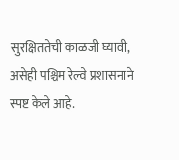सुरक्षिततेची काळजी घ्यावी, असेही पश्चिम रेल्वे प्रशासनाने स्पष्ट केले आहे.